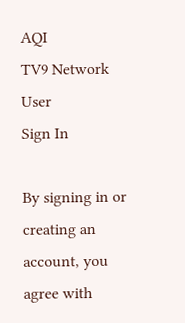AQI
TV9 Network
User
Sign In

By signing in or creating an account, you agree with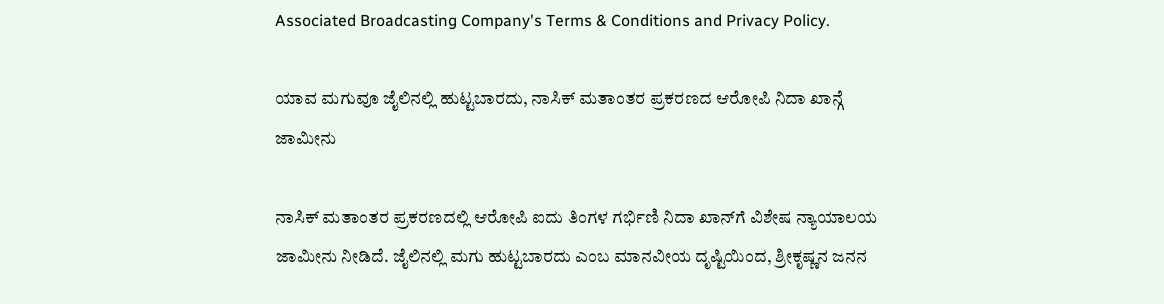Associated Broadcasting Company's Terms & Conditions and Privacy Policy.

ಯಾವ ಮಗುವೂ ಜೈಲಿನಲ್ಲಿ ಹುಟ್ಟಬಾರದು, ನಾಸಿಕ್ ಮತಾಂತರ ಪ್ರಕರಣದ ಆರೋಪಿ ನಿದಾ ಖಾನ್ಗೆ ಜಾಮೀನು

ನಾಸಿಕ್ ಮತಾಂತರ ಪ್ರಕರಣದಲ್ಲಿ ಆರೋಪಿ ಐದು ತಿಂಗಳ ಗರ್ಭಿಣಿ ನಿದಾ ಖಾನ್‌ಗೆ ವಿಶೇಷ ನ್ಯಾಯಾಲಯ ಜಾಮೀನು ನೀಡಿದೆ. ಜೈಲಿನಲ್ಲಿ ಮಗು ಹುಟ್ಟಬಾರದು ಎಂಬ ಮಾನವೀಯ ದೃಷ್ಟಿಯಿಂದ, ಶ್ರೀಕೃಷ್ಣನ ಜನನ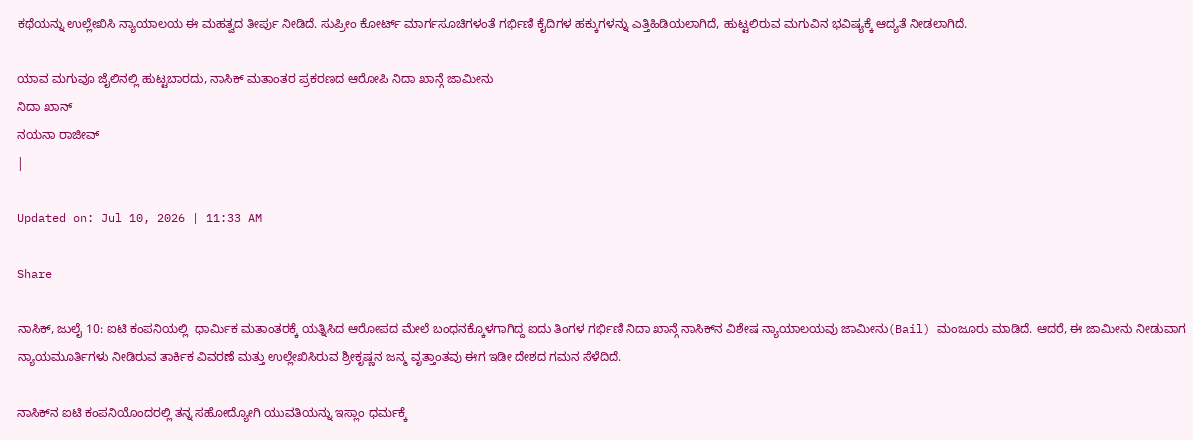ಕಥೆಯನ್ನು ಉಲ್ಲೇಖಿಸಿ ನ್ಯಾಯಾಲಯ ಈ ಮಹತ್ವದ ತೀರ್ಪು ನೀಡಿದೆ. ಸುಪ್ರೀಂ ಕೋರ್ಟ್ ಮಾರ್ಗಸೂಚಿಗಳಂತೆ ಗರ್ಭಿಣಿ ಕೈದಿಗಳ ಹಕ್ಕುಗಳನ್ನು ಎತ್ತಿಹಿಡಿಯಲಾಗಿದೆ, ಹುಟ್ಟಲಿರುವ ಮಗುವಿನ ಭವಿಷ್ಯಕ್ಕೆ ಆದ್ಯತೆ ನೀಡಲಾಗಿದೆ.

ಯಾವ ಮಗುವೂ ಜೈಲಿನಲ್ಲಿ ಹುಟ್ಟಬಾರದು, ನಾಸಿಕ್ ಮತಾಂತರ ಪ್ರಕರಣದ ಆರೋಪಿ ನಿದಾ ಖಾನ್ಗೆ ಜಾಮೀನು
ನಿದಾ ಖಾನ್
ನಯನಾ ರಾಜೀವ್
|

Updated on: Jul 10, 2026 | 11:33 AM

Share

ನಾಸಿಕ್, ಜುಲೈ 10: ಐಟಿ ಕಂಪನಿಯಲ್ಲಿ  ಧಾರ್ಮಿಕ ಮತಾಂತರಕ್ಕೆ ಯತ್ನಿಸಿದ ಆರೋಪದ ಮೇಲೆ ಬಂಧನಕ್ಕೊಳಗಾಗಿದ್ದ ಐದು ತಿಂಗಳ ಗರ್ಭಿಣಿ ನಿದಾ ಖಾನ್ಗೆ ನಾಸಿಕ್‌ನ ವಿಶೇಷ ನ್ಯಾಯಾಲಯವು ಜಾಮೀನು(Bail) ಮಂಜೂರು ಮಾಡಿದೆ. ಆದರೆ, ಈ ಜಾಮೀನು ನೀಡುವಾಗ ನ್ಯಾಯಮೂರ್ತಿಗಳು ನೀಡಿರುವ ತಾರ್ಕಿಕ ವಿವರಣೆ ಮತ್ತು ಉಲ್ಲೇಖಿಸಿರುವ ಶ್ರೀಕೃಷ್ಣನ ಜನ್ಮ ವೃತ್ತಾಂತವು ಈಗ ಇಡೀ ದೇಶದ ಗಮನ ಸೆಳೆದಿದೆ.

ನಾಸಿಕ್‌ನ ಐಟಿ ಕಂಪನಿಯೊಂದರಲ್ಲಿ ತನ್ನ ಸಹೋದ್ಯೋಗಿ ಯುವತಿಯನ್ನು ಇಸ್ಲಾಂ ಧರ್ಮಕ್ಕೆ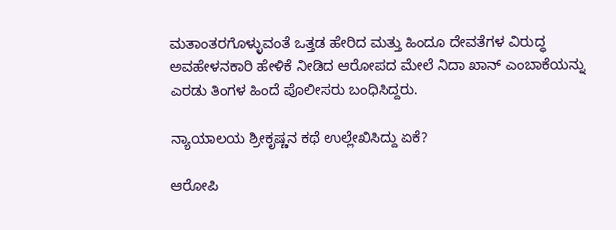ಮತಾಂತರಗೊಳ್ಳುವಂತೆ ಒತ್ತಡ ಹೇರಿದ ಮತ್ತು ಹಿಂದೂ ದೇವತೆಗಳ ವಿರುದ್ಧ ಅವಹೇಳನಕಾರಿ ಹೇಳಿಕೆ ನೀಡಿದ ಆರೋಪದ ಮೇಲೆ ನಿದಾ ಖಾನ್ ಎಂಬಾಕೆಯನ್ನು ಎರಡು ತಿಂಗಳ ಹಿಂದೆ ಪೊಲೀಸರು ಬಂಧಿಸಿದ್ದರು.

ನ್ಯಾಯಾಲಯ ಶ್ರೀಕೃಷ್ಣನ ಕಥೆ ಉಲ್ಲೇಖಿಸಿದ್ದು ಏಕೆ?

ಆರೋಪಿ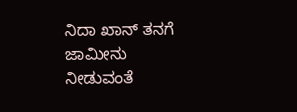ನಿದಾ ಖಾನ್ ತನಗೆ ಜಾಮೀನು ನೀಡುವಂತೆ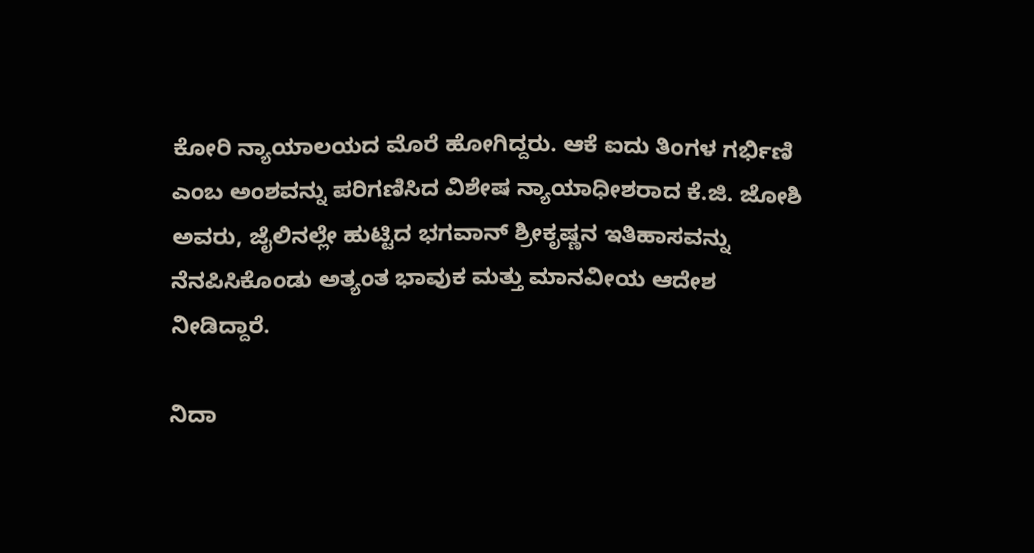ಕೋರಿ ನ್ಯಾಯಾಲಯದ ಮೊರೆ ಹೋಗಿದ್ದರು. ಆಕೆ ಐದು ತಿಂಗಳ ಗರ್ಭಿಣಿ ಎಂಬ ಅಂಶವನ್ನು ಪರಿಗಣಿಸಿದ ವಿಶೇಷ ನ್ಯಾಯಾಧೀಶರಾದ ಕೆ.ಜಿ. ಜೋಶಿ ಅವರು, ಜೈಲಿನಲ್ಲೇ ಹುಟ್ಟಿದ ಭಗವಾನ್ ಶ್ರೀಕೃಷ್ಣನ ಇತಿಹಾಸವನ್ನು ನೆನಪಿಸಿಕೊಂಡು ಅತ್ಯಂತ ಭಾವುಕ ಮತ್ತು ಮಾನವೀಯ ಆದೇಶ ನೀಡಿದ್ದಾರೆ.

ನಿದಾ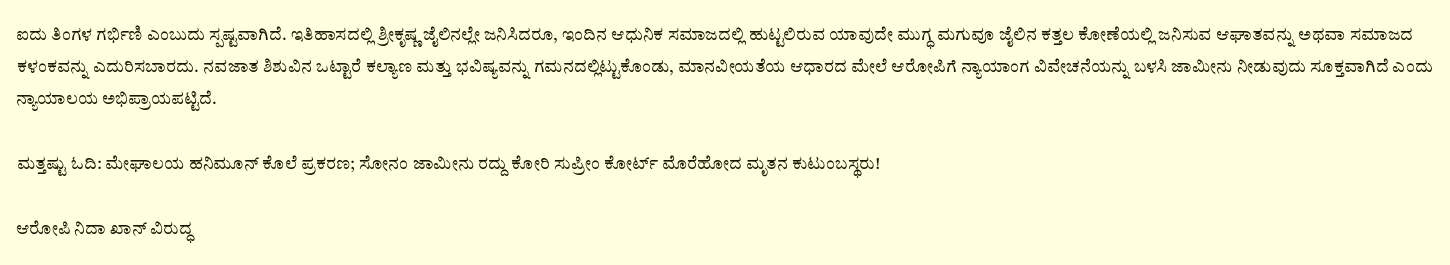ಐದು ತಿಂಗಳ ಗರ್ಭಿಣಿ ಎಂಬುದು ಸ್ಪಷ್ಟವಾಗಿದೆ. ಇತಿಹಾಸದಲ್ಲಿ ಶ್ರೀಕೃಷ್ಣ ಜೈಲಿನಲ್ಲೇ ಜನಿಸಿದರೂ, ಇಂದಿನ ಆಧುನಿಕ ಸಮಾಜದಲ್ಲಿ ಹುಟ್ಟಲಿರುವ ಯಾವುದೇ ಮುಗ್ಧ ಮಗುವೂ ಜೈಲಿನ ಕತ್ತಲ ಕೋಣೆಯಲ್ಲಿ ಜನಿಸುವ ಆಘಾತವನ್ನು ಅಥವಾ ಸಮಾಜದ ಕಳಂಕವನ್ನು ಎದುರಿಸಬಾರದು. ನವಜಾತ ಶಿಶುವಿನ ಒಟ್ಟಾರೆ ಕಲ್ಯಾಣ ಮತ್ತು ಭವಿಷ್ಯವನ್ನು ಗಮನದಲ್ಲಿಟ್ಟುಕೊಂಡು, ಮಾನವೀಯತೆಯ ಆಧಾರದ ಮೇಲೆ ಆರೋಪಿಗೆ ನ್ಯಾಯಾಂಗ ವಿವೇಚನೆಯನ್ನು ಬಳಸಿ ಜಾಮೀನು ನೀಡುವುದು ಸೂಕ್ತವಾಗಿದೆ ಎಂದು ನ್ಯಾಯಾಲಯ ಅಭಿಪ್ರಾಯಪಟ್ಟಿದೆ.

ಮತ್ತಷ್ಟು ಓದಿ: ಮೇಘಾಲಯ ಹನಿಮೂನ್ ಕೊಲೆ ಪ್ರಕರಣ; ಸೋನಂ ಜಾಮೀನು ರದ್ದು ಕೋರಿ ಸುಪ್ರೀಂ ಕೋರ್ಟ್‌ ಮೊರೆಹೋದ ಮೃತನ ಕುಟುಂಬಸ್ಥರು!

ಆರೋಪಿ ನಿದಾ ಖಾನ್ ವಿರುದ್ಧ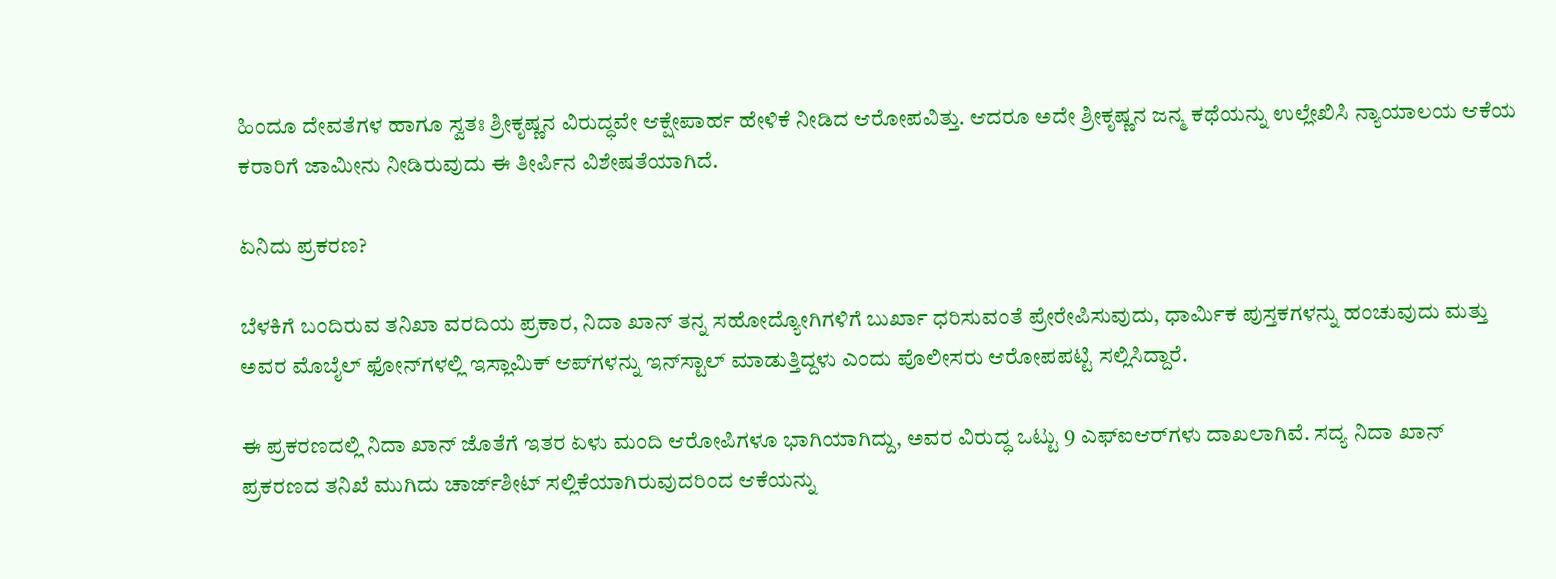ಹಿಂದೂ ದೇವತೆಗಳ ಹಾಗೂ ಸ್ವತಃ ಶ್ರೀಕೃಷ್ಣನ ವಿರುದ್ಧವೇ ಆಕ್ಷೇಪಾರ್ಹ ಹೇಳಿಕೆ ನೀಡಿದ ಆರೋಪವಿತ್ತು. ಆದರೂ ಅದೇ ಶ್ರೀಕೃಷ್ಣನ ಜನ್ಮ ಕಥೆಯನ್ನು ಉಲ್ಲೇಖಿಸಿ ನ್ಯಾಯಾಲಯ ಆಕೆಯ ಕರಾರಿಗೆ ಜಾಮೀನು ನೀಡಿರುವುದು ಈ ತೀರ್ಪಿನ ವಿಶೇಷತೆಯಾಗಿದೆ.

ಏನಿದು ಪ್ರಕರಣ?

ಬೆಳಕಿಗೆ ಬಂದಿರುವ ತನಿಖಾ ವರದಿಯ ಪ್ರಕಾರ, ನಿದಾ ಖಾನ್ ತನ್ನ ಸಹೋದ್ಯೋಗಿಗಳಿಗೆ ಬುರ್ಖಾ ಧರಿಸುವಂತೆ ಪ್ರೇರೇಪಿಸುವುದು, ಧಾರ್ಮಿಕ ಪುಸ್ತಕಗಳನ್ನು ಹಂಚುವುದು ಮತ್ತು ಅವರ ಮೊಬೈಲ್ ಫೋನ್‌ಗಳಲ್ಲಿ ಇಸ್ಲಾಮಿಕ್ ಆಪ್‌ಗಳನ್ನು ಇನ್‌ಸ್ಟಾಲ್ ಮಾಡುತ್ತಿದ್ದಳು ಎಂದು ಪೊಲೀಸರು ಆರೋಪಪಟ್ಟಿ ಸಲ್ಲಿಸಿದ್ದಾರೆ.

ಈ ಪ್ರಕರಣದಲ್ಲಿ ನಿದಾ ಖಾನ್ ಜೊತೆಗೆ ಇತರ ಏಳು ಮಂದಿ ಆರೋಪಿಗಳೂ ಭಾಗಿಯಾಗಿದ್ದು, ಅವರ ವಿರುದ್ಧ ಒಟ್ಟು 9 ಎಫ್‌ಐಆರ್‌ಗಳು ದಾಖಲಾಗಿವೆ. ಸದ್ಯ ನಿದಾ ಖಾನ್ ಪ್ರಕರಣದ ತನಿಖೆ ಮುಗಿದು ಚಾರ್ಜ್‌ಶೀಟ್ ಸಲ್ಲಿಕೆಯಾಗಿರುವುದರಿಂದ ಆಕೆಯನ್ನು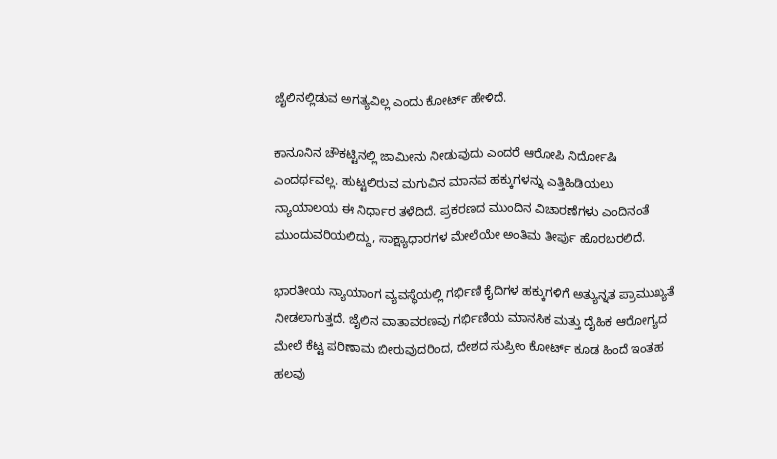ಜೈಲಿನಲ್ಲಿಡುವ ಅಗತ್ಯವಿಲ್ಲ ಎಂದು ಕೋರ್ಟ್ ಹೇಳಿದೆ.

ಕಾನೂನಿನ ಚೌಕಟ್ಟಿನಲ್ಲಿ ಜಾಮೀನು ನೀಡುವುದು ಎಂದರೆ ಆರೋಪಿ ನಿರ್ದೋಷಿ ಎಂದರ್ಥವಲ್ಲ. ಹುಟ್ಟಲಿರುವ ಮಗುವಿನ ಮಾನವ ಹಕ್ಕುಗಳನ್ನು ಎತ್ತಿಹಿಡಿಯಲು ನ್ಯಾಯಾಲಯ ಈ ನಿರ್ಧಾರ ತಳೆದಿದೆ. ಪ್ರಕರಣದ ಮುಂದಿನ ವಿಚಾರಣೆಗಳು ಎಂದಿನಂತೆ ಮುಂದುವರಿಯಲಿದ್ದು, ಸಾಕ್ಷ್ಯಾಧಾರಗಳ ಮೇಲೆಯೇ ಅಂತಿಮ ತೀರ್ಪು ಹೊರಬರಲಿದೆ.

ಭಾರತೀಯ ನ್ಯಾಯಾಂಗ ವ್ಯವಸ್ಥೆಯಲ್ಲಿ ಗರ್ಭಿಣಿ ಕೈದಿಗಳ ಹಕ್ಕುಗಳಿಗೆ ಅತ್ಯುನ್ನತ ಪ್ರಾಮುಖ್ಯತೆ ನೀಡಲಾಗುತ್ತದೆ. ಜೈಲಿನ ವಾತಾವರಣವು ಗರ್ಭಿಣಿಯ ಮಾನಸಿಕ ಮತ್ತು ದೈಹಿಕ ಆರೋಗ್ಯದ ಮೇಲೆ ಕೆಟ್ಟ ಪರಿಣಾಮ ಬೀರುವುದರಿಂದ, ದೇಶದ ಸುಪ್ರೀಂ ಕೋರ್ಟ್ ಕೂಡ ಹಿಂದೆ ಇಂತಹ ಹಲವು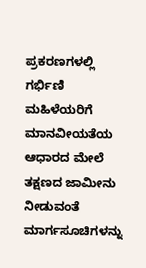ಪ್ರಕರಣಗಳಲ್ಲಿ ಗರ್ಭಿಣಿ ಮಹಿಳೆಯರಿಗೆ ಮಾನವೀಯತೆಯ ಆಧಾರದ ಮೇಲೆ ತಕ್ಷಣದ ಜಾಮೀನು ನೀಡುವಂತೆ ಮಾರ್ಗಸೂಚಿಗಳನ್ನು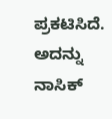ಪ್ರಕಟಿಸಿದೆ. ಅದನ್ನು ನಾಸಿಕ್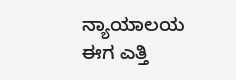ನ್ಯಾಯಾಲಯ ಈಗ ಎತ್ತಿ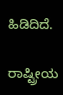ಹಿಡಿದಿದೆ.

ರಾಷ್ಟ್ರೀಯ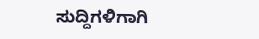ಸುದ್ದಿಗಳಿಗಾಗಿ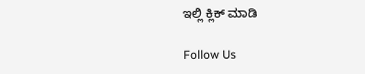ಇಲ್ಲಿ ಕ್ಲಿಕ್ ಮಾಡಿ

Follow Us